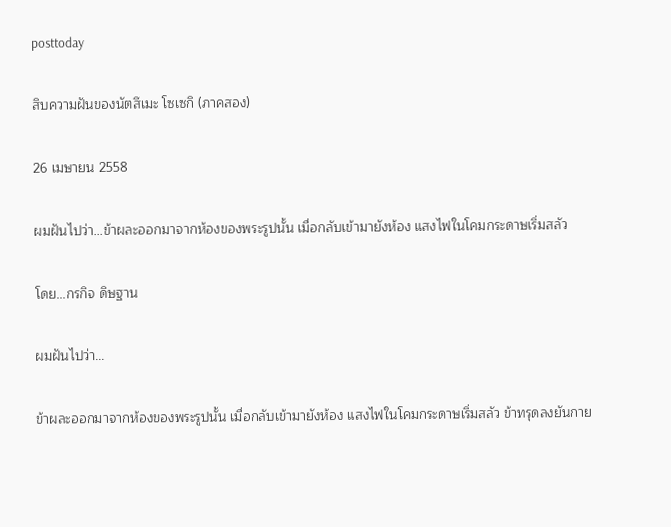posttoday

สิบความฝันของนัตสึเมะ โซเซกิ (ภาคสอง)

26 เมษายน 2558

ผมฝันไปว่า...ข้าผละออกมาจากห้องของพระรูปนั้น เมื่อกลับเข้ามายังห้อง แสงไฟในโคมกระดาษเริ่มสลัว

โดย...กรกิจ ดิษฐาน

ผมฝันไปว่า...

ข้าผละออกมาจากห้องของพระรูปนั้น เมื่อกลับเข้ามายังห้อง แสงไฟในโคมกระดาษเริ่มสลัว ข้าทรุดลงยันกาย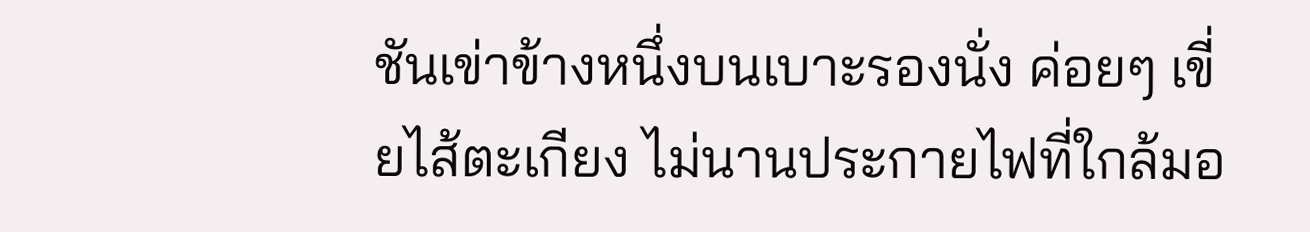ชันเข่าข้างหนึ่งบนเบาะรองนั่ง ค่อยๆ เขี่ยไส้ตะเกียง ไม่นานประกายไฟที่ใกล้มอ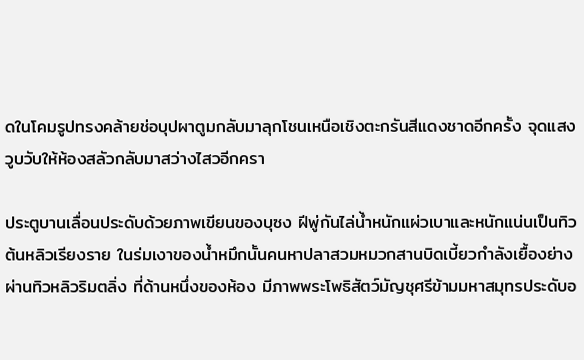ดในโคมรูปทรงคล้ายช่อบุปผาตูมกลับมาลุกโชนเหนือเชิงตะกรันสีแดงชาดอีกครั้ง จุดแสงวูบวับให้ห้องสลัวกลับมาสว่างไสวอีกครา

ประตูบานเลื่อนประดับด้วยภาพเขียนของบุซง ฝีพู่กันไล่น้ำหนักแผ่วเบาและหนักแน่นเป็นทิวต้นหลิวเรียงราย ในร่มเงาของน้ำหมึกนั้นคนหาปลาสวมหมวกสานบิดเบี้ยวกำลังเยื้องย่างผ่านทิวหลิวริมตลิ่ง ที่ด้านหนึ่งของห้อง มีภาพพระโพธิสัตว์มัญชุศรีข้ามมหาสมุทรประดับอ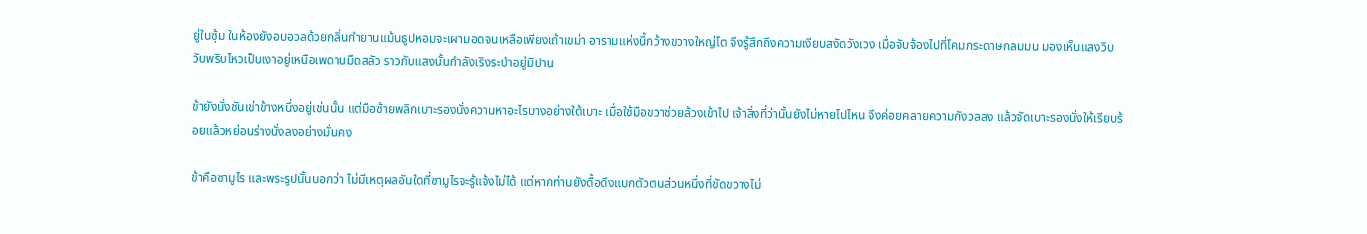ยู่ในซุ้ม ในห้องยังอบอวลด้วยกลิ่นกำยานแม้นธูปหอมจะเผามอดจนเหลือเพียงเถ้าเขม่า อารามแห่งนี้กว้างขวางใหญ่โต จึงรู้สึกถึงความเงียบสงัดวังเวง เมื่อจับจ้องไปที่โคมกระดาษกลมมน มองเห็นแสงวิบวับพริบไหวเป็นเงาอยู่เหนือเพดานมืดสลัว ราวกับแสงนั้นกำลังเริงระบำอยู่มิปาน

ข้ายังนั่งชันเข่าข้างหนึ่งอยู่เช่นนั้น แต่มือซ้ายพลิกเบาะรองนั่งควานหาอะไรบางอย่างใต้เบาะ เมื่อใช้มือขวาช่วยล้วงเข้าไป เจ้าสิ่งที่ว่านั้นยังไม่หายไปไหน จึงค่อยคลายความกังวลลง แล้วจัดเบาะรองนั่งให้เรียบร้อยแล้วหย่อนร่างนั่งลงอย่างมั่นคง

ข้าคือซามูไร และพระรูปนั้นบอกว่า ไม่มีเหตุผลอันใดที่ซามูไรจะรู้แจ้งไม่ได้ แต่หากท่านยังดื้อดึงแบกตัวตนส่วนหนึ่งที่ขัดขวางไม่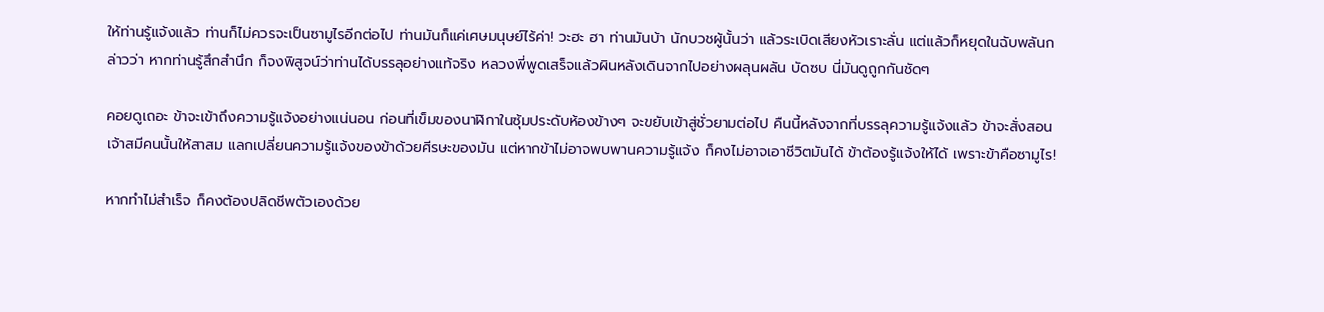ให้ท่านรู้แจ้งแล้ว ท่านก็ไม่ควรจะเป็นซามูไรอีกต่อไป ท่านมันก็แค่เศษมนุษย์ไร้ค่า! วะฮะ ฮา ท่านมันบ้า นักบวชผู้นั้นว่า แล้วระเบิดเสียงหัวเราะลั่น แต่แล้วก็หยุดในฉับพลันกล่าวว่า หากท่านรู้สึกสำนึก ก็จงพิสูจน์ว่าท่านได้บรรลุอย่างแท้จริง หลวงพี่พูดเสร็จแล้วผินหลังเดินจากไปอย่างผลุนผลัน บัดซบ นี่มันดูถูกกันชัดๆ

คอยดูเถอะ ข้าจะเข้าถึงความรู้แจ้งอย่างแน่นอน ก่อนที่เข็มของนาฬิกาในซุ้มประดับห้องข้างๆ จะขยับเข้าสู่ชั่วยามต่อไป คืนนี้หลังจากที่บรรลุความรู้แจ้งแล้ว ข้าจะสั่งสอนเจ้าสมีคนนั้นให้สาสม แลกเปลี่ยนความรู้แจ้งของข้าด้วยศีรษะของมัน แต่หากข้าไม่อาจพบพานความรู้แจ้ง ก็คงไม่อาจเอาชีวิตมันได้ ข้าต้องรู้แจ้งให้ได้ เพราะข้าคือซามูไร!

หากทำไม่สำเร็จ ก็คงต้องปลิดชีพตัวเองด้วย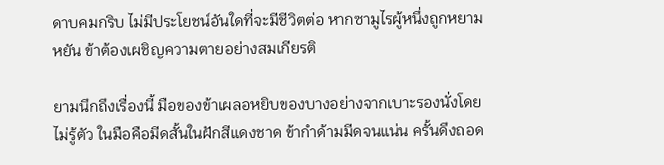ดาบคมกริบ ไม่มีประโยชน์อันใดที่จะมีชีวิตต่อ หากซามูไรผู้หนึ่งถูกหยามหยัน ข้าต้องเผชิญความตายอย่างสมเกียรติ

ยามนึกถึงเรื่องนี้ มือของข้าเผลอหยิบของบางอย่างจากเบาะรองนั่งโดยไม่รู้ตัว ในมือคือมีดสั้นในฝักสีแดงชาด ข้ากำด้ามมีดจนแน่น ครั้นดึงถอด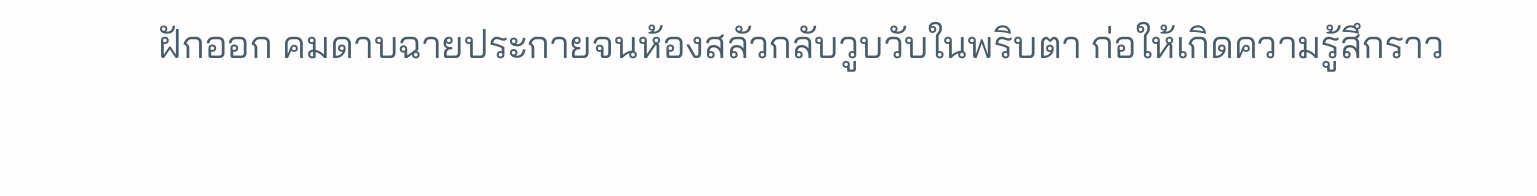ฝักออก คมดาบฉายประกายจนห้องสลัวกลับวูบวับในพริบตา ก่อให้เกิดความรู้สึกราว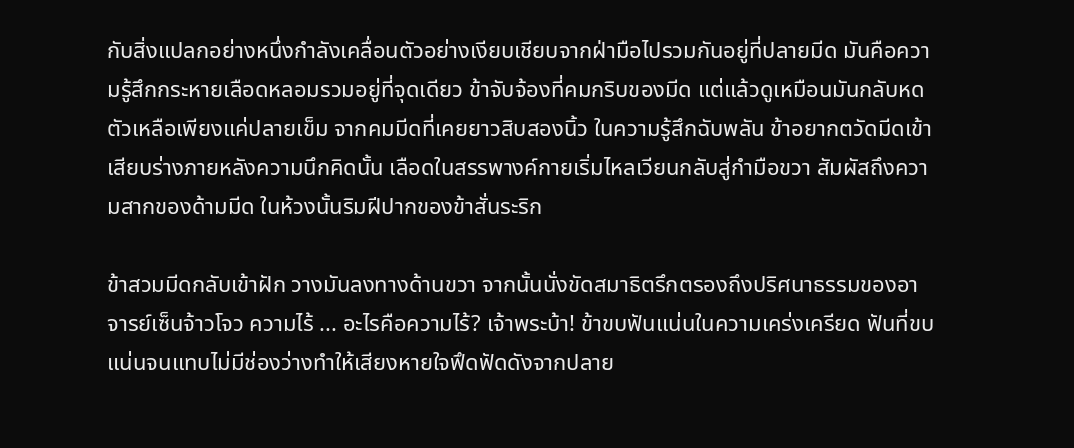กับสิ่งแปลกอย่างหนึ่งกำลังเคลื่อนตัวอย่างเงียบเชียบจากฝ่ามือไปรวมกันอยู่ที่ปลายมีด มันคือความรู้สึกกระหายเลือดหลอมรวมอยู่ที่จุดเดียว ข้าจับจ้องที่คมกริบของมีด แต่แล้วดูเหมือนมันกลับหดตัวเหลือเพียงแค่ปลายเข็ม จากคมมีดที่เคยยาวสิบสองนิ้ว ในความรู้สึกฉับพลัน ข้าอยากตวัดมีดเข้าเสียบร่างภายหลังความนึกคิดนั้น เลือดในสรรพางค์กายเริ่มไหลเวียนกลับสู่กำมือขวา สัมผัสถึงความสากของด้ามมีด ในห้วงนั้นริมฝีปากของข้าสั่นระริก

ข้าสวมมีดกลับเข้าฝัก วางมันลงทางด้านขวา จากนั้นนั่งขัดสมาธิตรึกตรองถึงปริศนาธรรมของอาจารย์เซ็นจ้าวโจว ความไร้ ... อะไรคือความไร้? เจ้าพระบ้า! ข้าขบฟันแน่นในความเคร่งเครียด ฟันที่ขบแน่นจนแทบไม่มีช่องว่างทำให้เสียงหายใจฟึดฟัดดังจากปลาย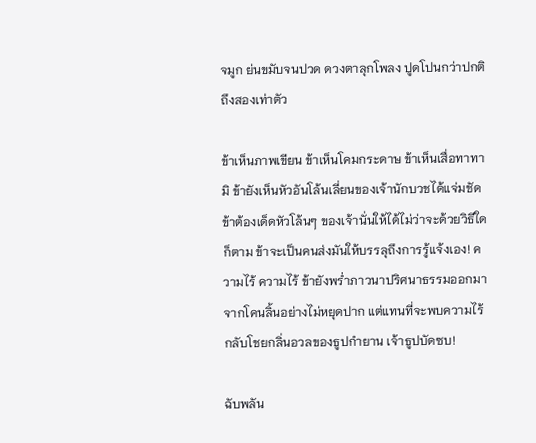จมูก ย่นขมับจนปวด ดวงตาลุกโพลง ปูดโปนกว่าปกติถึงสองเท่าตัว

ข้าเห็นภาพเขียน ข้าเห็นโคมกระดาษ ข้าเห็นเสื่อทาทามิ ข้ายังเห็นหัวอันโล้นเลี่ยนของเจ้านักบวชได้แจ่มชัด ข้าต้องเด็ดหัวโล้นๆ ของเจ้านั่นให้ได้ไม่ว่าจะด้วยวิธีใดก็ตาม ข้าจะเป็นคนส่งมันให้บรรลุถึงการรู้แจ้งเอง! ความไร้ ความไร้ ข้ายังพร่ำภาวนาปริศนาธรรมออกมาจากโคนลิ้นอย่างไม่หยุดปาก แต่แทนที่จะพบความไร้ กลับโชยกลิ่นอวลของธูปกำยาน เจ้าธูปบัดซบ!

ฉับพลัน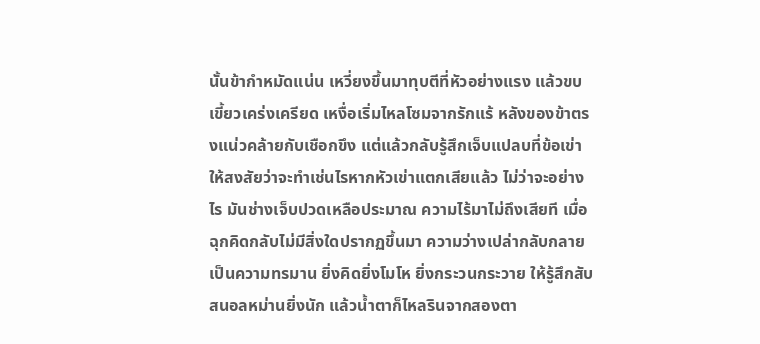นั้นข้ากำหมัดแน่น เหวี่ยงขึ้นมาทุบตีที่หัวอย่างแรง แล้วขบเขี้ยวเคร่งเครียด เหงื่อเริ่มไหลโซมจากรักแร้ หลังของข้าตรงแน่วคล้ายกับเชือกขึง แต่แล้วกลับรู้สึกเจ็บแปลบที่ข้อเข่า ให้สงสัยว่าจะทำเช่นไรหากหัวเข่าแตกเสียแล้ว ไม่ว่าจะอย่างไร มันช่างเจ็บปวดเหลือประมาณ ความไร้มาไม่ถึงเสียที เมื่อฉุกคิดกลับไม่มีสิ่งใดปรากฏขึ้นมา ความว่างเปล่ากลับกลายเป็นความทรมาน ยิ่งคิดยิ่งโมโห ยิ่งกระวนกระวาย ให้รู้สึกสับสนอลหม่านยิ่งนัก แล้วน้ำตาก็ไหลรินจากสองตา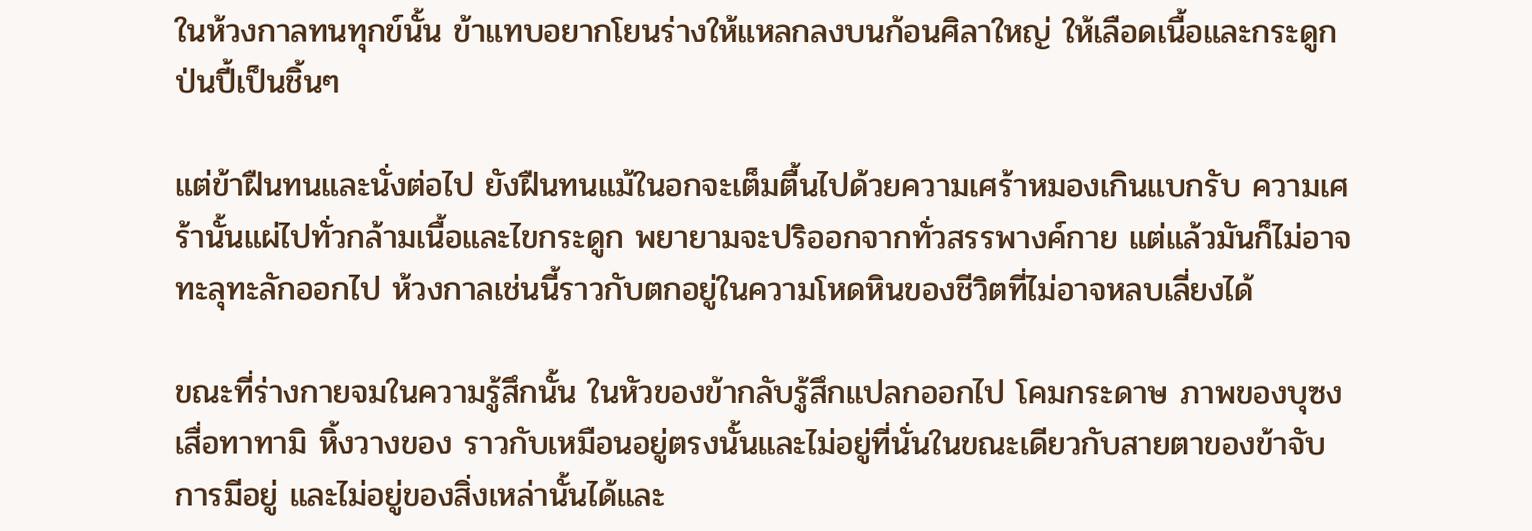ในห้วงกาลทนทุกข์นั้น ข้าแทบอยากโยนร่างให้แหลกลงบนก้อนศิลาใหญ่ ให้เลือดเนื้อและกระดูกป่นปี้เป็นชิ้นๆ

แต่ข้าฝืนทนและนั่งต่อไป ยังฝืนทนแม้ในอกจะเต็มตื้นไปด้วยความเศร้าหมองเกินแบกรับ ความเศร้านั้นแผ่ไปทั่วกล้ามเนื้อและไขกระดูก พยายามจะปริออกจากทั่วสรรพางค์กาย แต่แล้วมันก็ไม่อาจทะลุทะลักออกไป ห้วงกาลเช่นนี้ราวกับตกอยู่ในความโหดหินของชีวิตที่ไม่อาจหลบเลี่ยงได้

ขณะที่ร่างกายจมในความรู้สึกนั้น ในหัวของข้ากลับรู้สึกแปลกออกไป โคมกระดาษ ภาพของบุซง เสื่อทาทามิ หิ้งวางของ ราวกับเหมือนอยู่ตรงนั้นและไม่อยู่ที่นั่นในขณะเดียวกับสายตาของข้าจับการมีอยู่ และไม่อยู่ของสิ่งเหล่านั้นได้และ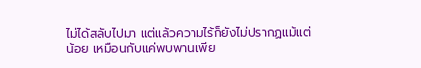ไม่ได้สลับไปมา แต่แล้วความไร้ก็ยังไม่ปรากฏแม้แต่น้อย เหมือนกับแค่พบพานเพีย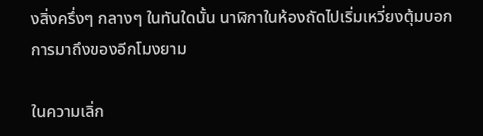งสิ่งครึ่งๆ กลางๆ ในทันใดนั้น นาฬิกาในห้องถัดไปเริ่มเหวี่ยงตุ้มบอกการมาถึงของอีกโมงยาม

ในความเลิ่ก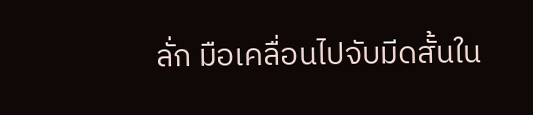ลั่ก มือเคลื่อนไปจับมีดสั้นใน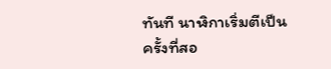ทันที นาฬิกาเริ่มตีเป็นครั้งที่สอ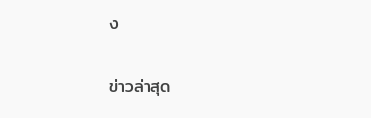ง

ข่าวล่าสุด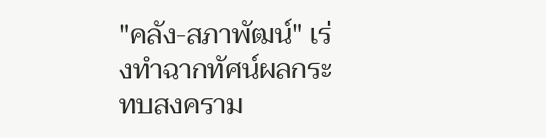"คลัง-สภาพัฒน์" เร่งทำฉากทัศน์ผลกระทบสงคราม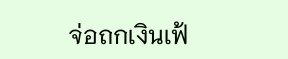จ่อถกเงินเฟ้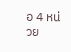อ 4 หน่วย